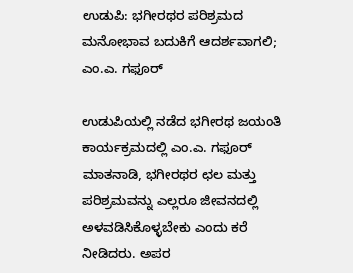ಉಡುಪಿ: ಭಗೀರಥರ ಪರಿಶ್ರಮದ ಮನೋಭಾವ ಬದುಕಿಗೆ ಆದರ್ಶವಾಗಲಿ; ಎಂ.ಎ. ಗಫೂರ್

ಉಡುಪಿಯಲ್ಲಿ ನಡೆದ ಭಗೀರಥ ಜಯಂತಿ ಕಾರ್ಯಕ್ರಮದಲ್ಲಿ ಎಂ.ಎ. ಗಫೂರ್ ಮಾತನಾಡಿ, ಭಗೀರಥರ ಛಲ ಮತ್ತು ಪರಿಶ್ರಮವನ್ನು ಎಲ್ಲರೂ ಜೀವನದಲ್ಲಿ ಅಳವಡಿಸಿಕೊಳ್ಳಬೇಕು ಎಂದು ಕರೆ ನೀಡಿದರು. ಅಪರ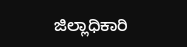ಜಿಲ್ಲಾಧಿಕಾರಿ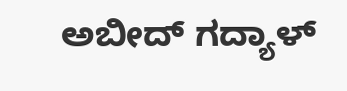ಅಬೀದ್ ಗದ್ಯಾಳ್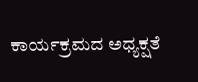ಕಾರ್ಯಕ್ರಮದ ಅಧ್ಯಕ್ಷತೆ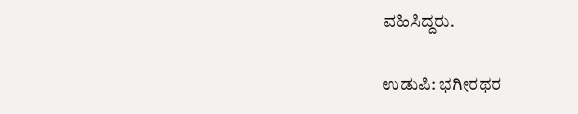ವಹಿಸಿದ್ದರು.

ಉಡುಪಿ: ಭಗೀರಥರ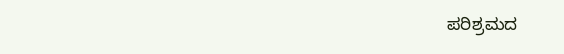ಪರಿಶ್ರಮದ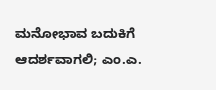ಮನೋಭಾವ ಬದುಕಿಗೆ ಆದರ್ಶವಾಗಲಿ; ಎಂ.ಎ.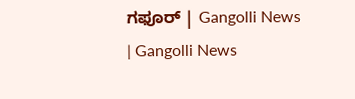ಗಫೂರ್ | Gangolli News | Gangolli News